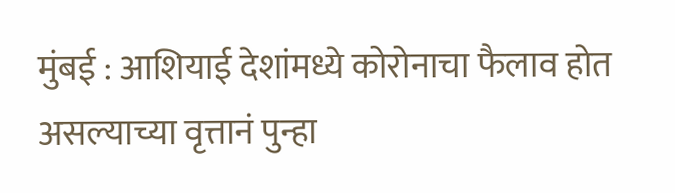मुंबई : आशियाई देशांमध्ये कोरोनाचा फैलाव होत असल्याच्या वृत्तानं पुन्हा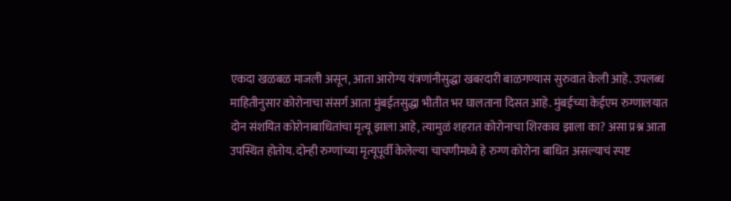एकदा खळबळ माजली असून, आता आरोग्य यंत्रणांनीसुद्धा खबरदारी बाळगण्यास सुरुवात केली आहे. उपलब्ध माहितीनुसार कोरोनाचा संसर्ग आता मुंबईतसुद्धा भीतीत भर घालताना दिसत आहे. मुंबईच्या केईएम रुग्णालयात दोन संशयित कोरोनाबाधितांचा मृत्यू झाला आहे, त्यामुळं शहरात कोरोनाचा शिरकाव झाला का? असा प्रश्न आता उपस्थित होतोय. दोन्ही रुग्णांच्या मृत्यूपूर्वी केलेल्या चाचणीमध्ये हे रुग्ण कोरोना बाधित असल्याचं स्पष्ट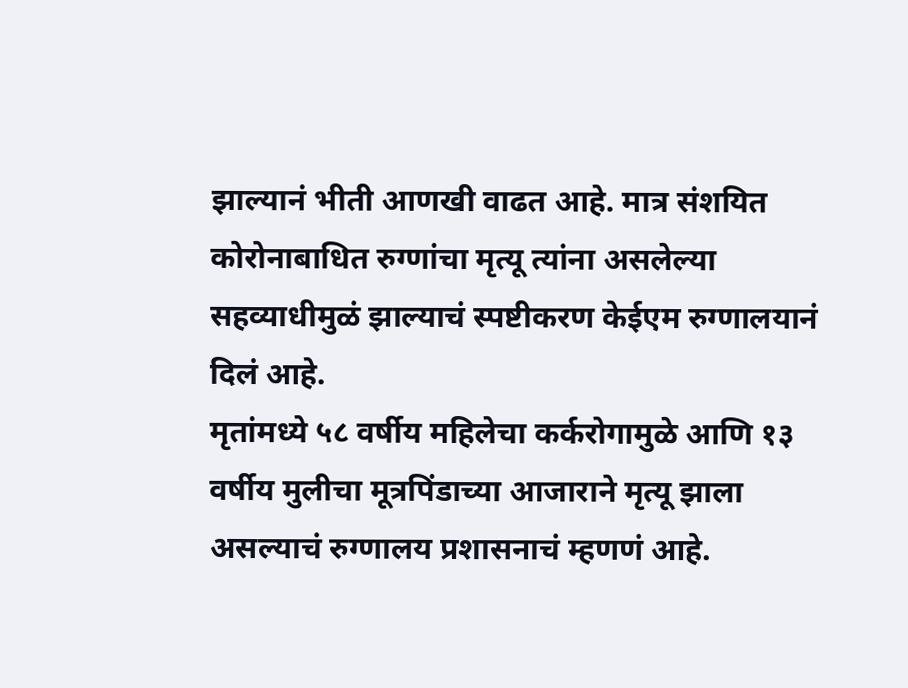झाल्यानं भीती आणखी वाढत आहे. मात्र संशयित कोरोनाबाधित रुग्णांचा मृत्यू त्यांना असलेल्या सहव्याधीमुळं झाल्याचं स्पष्टीकरण केईएम रुग्णालयानं दिलं आहे.
मृतांमध्ये ५८ वर्षीय महिलेचा कर्करोगामुळे आणि १३ वर्षीय मुलीचा मूत्रपिंडाच्या आजाराने मृत्यू झाला असल्याचं रुग्णालय प्रशासनाचं म्हणणं आहे.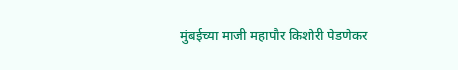मुंबईच्या माजी महापौर किशोरी पेडणेकर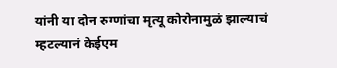यांनी या दोन रुग्णांचा मृत्यू कोरोनामुळं झाल्याचं म्हटल्यानं केईएम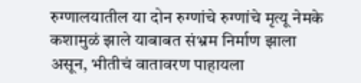रुग्णालयातील या दोन रुग्णांचे रुग्णांचे मृत्यू नेमके कशामुळं झाले याबाबत संभ्रम निर्माण झाला असून, भीतीचं वातावरण पाहायला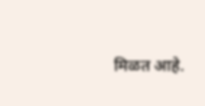मिळत आहे.